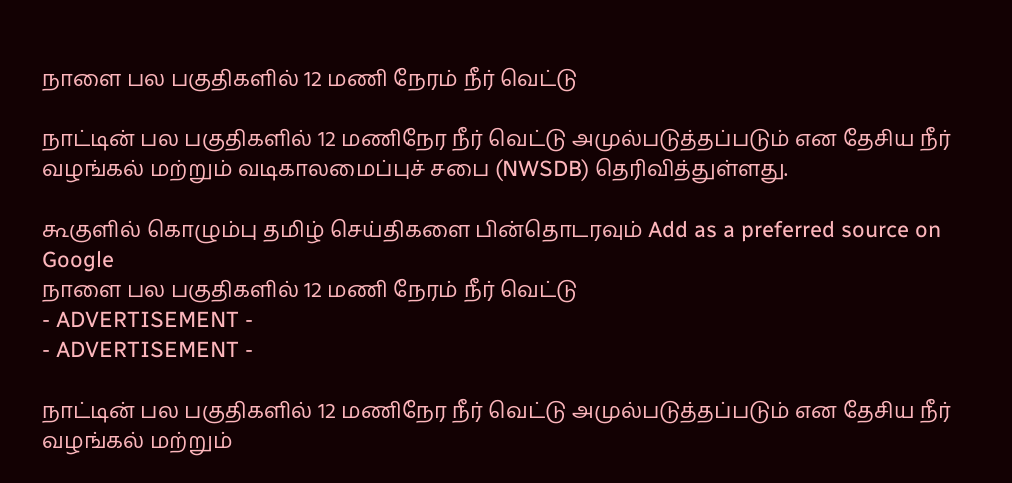நாளை பல பகுதிகளில் 12 மணி நேரம் நீர் வெட்டு

நாட்டின் பல பகுதிகளில் 12 மணிநேர நீர் வெட்டு அமுல்படுத்தப்படும் என தேசிய நீர் வழங்கல் மற்றும் வடிகாலமைப்புச் சபை (NWSDB) தெரிவித்துள்ளது.

கூகுளில் கொழும்பு தமிழ் செய்திகளை பின்தொடரவும் Add as a preferred source on Google
நாளை பல பகுதிகளில் 12 மணி நேரம் நீர் வெட்டு
- ADVERTISEMENT -
- ADVERTISEMENT -

நாட்டின் பல பகுதிகளில் 12 மணிநேர நீர் வெட்டு அமுல்படுத்தப்படும் என தேசிய நீர் வழங்கல் மற்றும்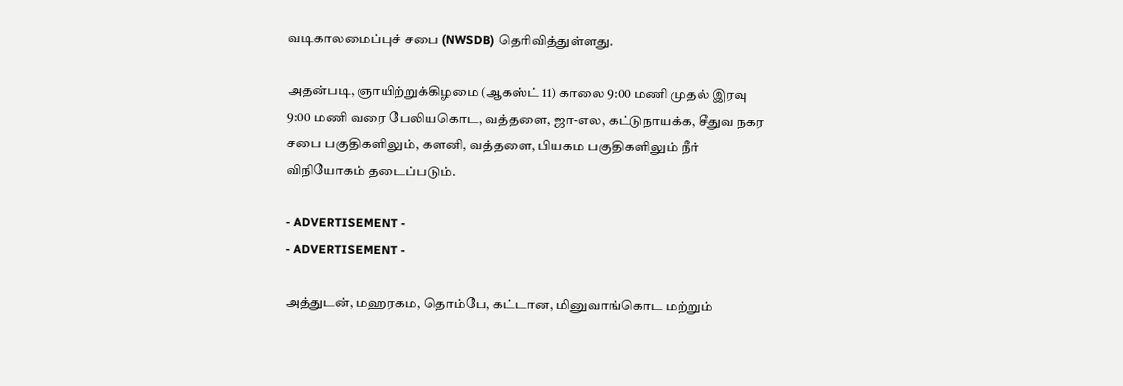வடிகாலமைப்புச் சபை (NWSDB) தெரிவித்துள்ளது.

அதன்படி, ஞாயிற்றுக்கிழமை (ஆகஸ்ட் 11) காலை 9:00 மணி முதல் இரவு 9:00 மணி வரை பேலியகொட, வத்தளை, ஜா-எல, கட்டுநாயக்க, சீதுவ நகர சபை பகுதிகளிலும், களனி, வத்தளை, பியகம பகுதிகளிலும் நீர் விநியோகம் தடைப்படும்.

- ADVERTISEMENT -
- ADVERTISEMENT -

அத்துடன், மஹரகம, தொம்பே, கட்டான, மினுவாங்கொட மற்றும்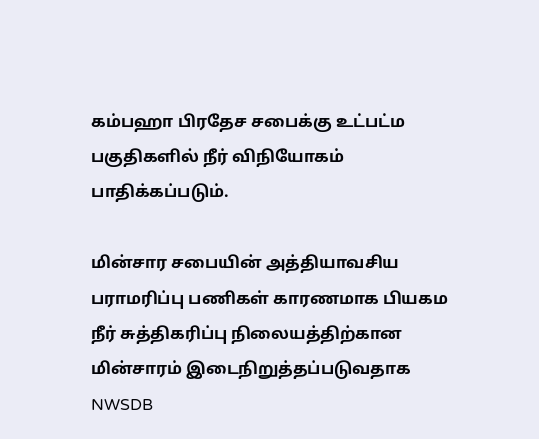கம்பஹா பிரதேச சபைக்கு உட்பட்ம பகுதிகளில் நீர் விநியோகம் பாதிக்கப்படும்.

மின்சார சபையின் அத்தியாவசிய பராமரிப்பு பணிகள் காரணமாக பியகம நீர் சுத்திகரிப்பு நிலையத்திற்கான மின்சாரம் இடைநிறுத்தப்படுவதாக NWSDB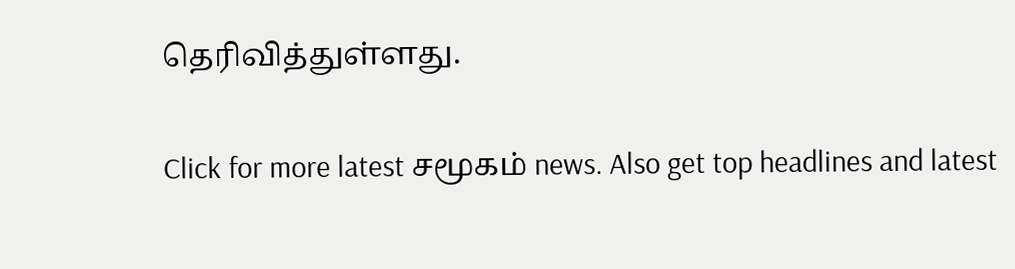தெரிவித்துள்ளது.

Click for more latest சமூகம் news. Also get top headlines and latest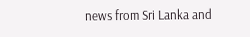news from Sri Lanka and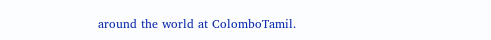around the world at ColomboTamil.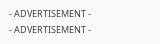- ADVERTISEMENT -
- ADVERTISEMENT -